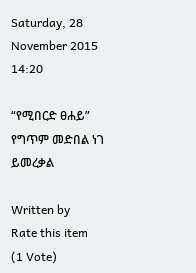Saturday, 28 November 2015 14:20

“የሚበርድ ፀሐይ” የግጥም መድበል ነገ ይመረቃል

Written by
Rate this item
(1 Vote)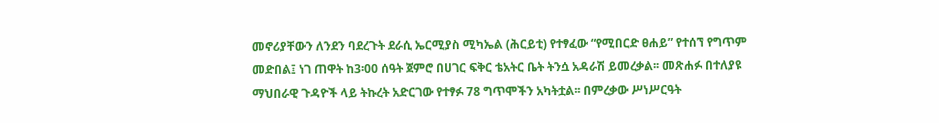መኖሪያቸውን ለንደን ባደረጉት ደራሲ ኤርሚያስ ሚካኤል (ሕርይቲ) የተፃፈው “የሚበርድ ፀሐይ” የተሰኘ የግጥም መድበል፤ ነገ ጠዋት ከ3፡00 ሰዓት ጀምሮ በሀገር ፍቅር ቴአትር ቤት ትንሷ አዳራሽ ይመረቃል፡፡ መጽሐፉ በተለያዩ ማህበራዊ ጉዳዮች ላይ ትኩረት አድርገው የተፃፉ 78 ግጥሞችን አካትቷል፡፡ በምረቃው ሥነሥርዓት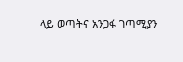ላይ ወጣትና አንጋፋ ገጣሚያን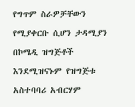የግጥም ስራዎቻቸውን የሚያቀርቡ ሲሆን ታዳሚያን በኮሜዲ ዝግጅቶች እንደሚዝናኑም የዝግጅቱ አስተባባሪ አብርሃም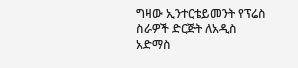ግዛው ኢንተርቴይመንት የፕሬስ ስራዎች ድርጅት ለአዲስ አድማስ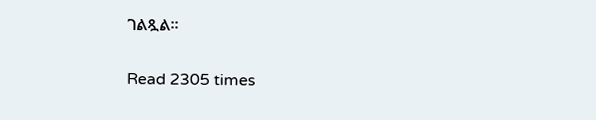ገልጿል፡፡

Read 2305 times